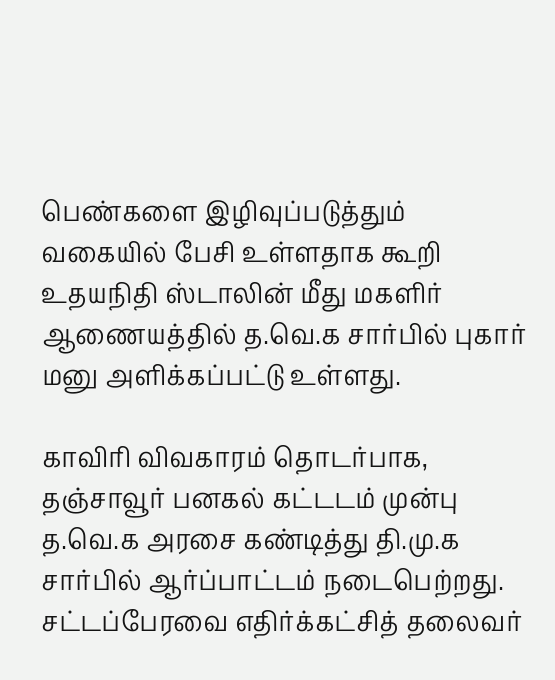பெண்களை இழிவுப்படுத்தும் வகையில் பேசி உள்ளதாக கூறி உதயநிதி ஸ்டாலின் மீது மகளிர் ஆணையத்தில் த.வெ.க சார்பில் புகார் மனு அளிக்கப்பட்டு உள்ளது.

காவிரி விவகாரம் தொடர்பாக, தஞ்சாவூர் பனகல் கட்டடம் முன்பு த.வெ.க அரசை கண்டித்து தி.மு.க சார்பில் ஆர்ப்பாட்டம் நடைபெற்றது. சட்டப்பேரவை எதிர்க்கட்சித் தலைவர்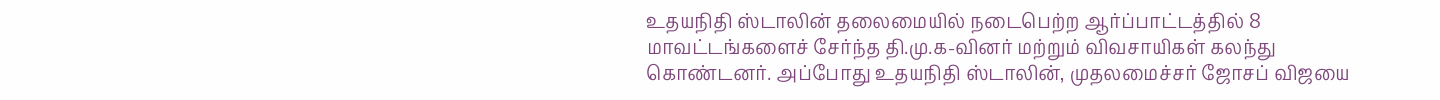உதயநிதி ஸ்டாலின் தலைமையில் நடைபெற்ற ஆர்ப்பாட்டத்தில் 8 மாவட்டங்களைச் சேர்ந்த தி.மு.க-வினர் மற்றும் விவசாயிகள் கலந்து கொண்டனர். அப்போது உதயநிதி ஸ்டாலின், முதலமைச்சர் ஜோசப் விஜயை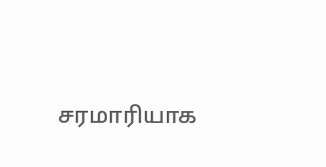சரமாரியாக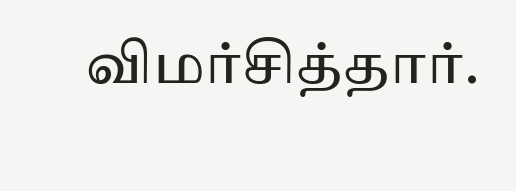விமர்சித்தார்.